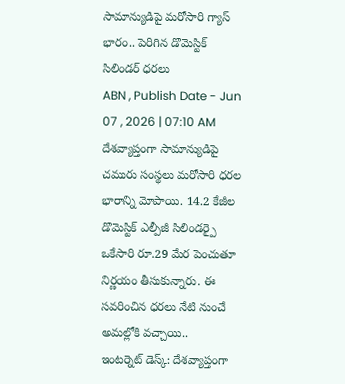సామాన్యుడిపై మరోసారి గ్యాస్ భారం.. పెరిగిన డొమెస్టిక్ సిలిండర్ ధరలు
ABN , Publish Date - Jun 07 , 2026 | 07:10 AM
దేశవ్యాప్తంగా సామాన్యుడిపై చమురు సంస్థలు మరోసారి ధరల భారాన్ని మోపాయి. 14.2 కేజీల డొమెస్టిక్ ఎల్పీజీ సిలిండర్పై ఒకేసారి రూ.29 మేర పెంచుతూ నిర్ణయం తీసుకున్నారు. ఈ సవరించిన ధరలు నేటి నుంచే అమల్లోకి వచ్చాయి..
ఇంటర్నెట్ డెస్క్: దేశవ్యాప్తంగా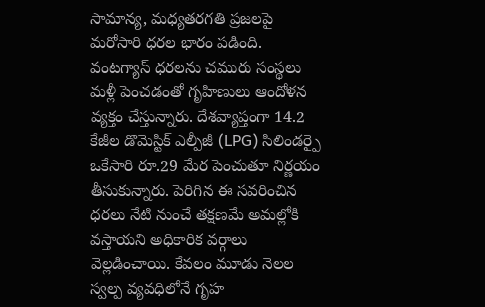సామాన్య, మధ్యతరగతి ప్రజలపై మరోసారి ధరల భారం పడింది. వంటగ్యాస్ ధరలను చమురు సంస్థలు మళ్లీ పెంచడంతో గృహిణులు ఆందోళన వ్యక్తం చేస్తున్నారు. దేశవ్యాప్తంగా 14.2 కేజీల డొమెస్టిక్ ఎల్పీజీ (LPG) సిలిండర్పై ఒకేసారి రూ.29 మేర పెంచుతూ నిర్ణయం తీసుకున్నారు. పెరిగిన ఈ సవరించిన ధరలు నేటి నుంచే తక్షణమే అమల్లోకి వస్తాయని అధికారిక వర్గాలు వెల్లడించాయి. కేవలం మూడు నెలల స్వల్ప వ్యవధిలోనే గృహ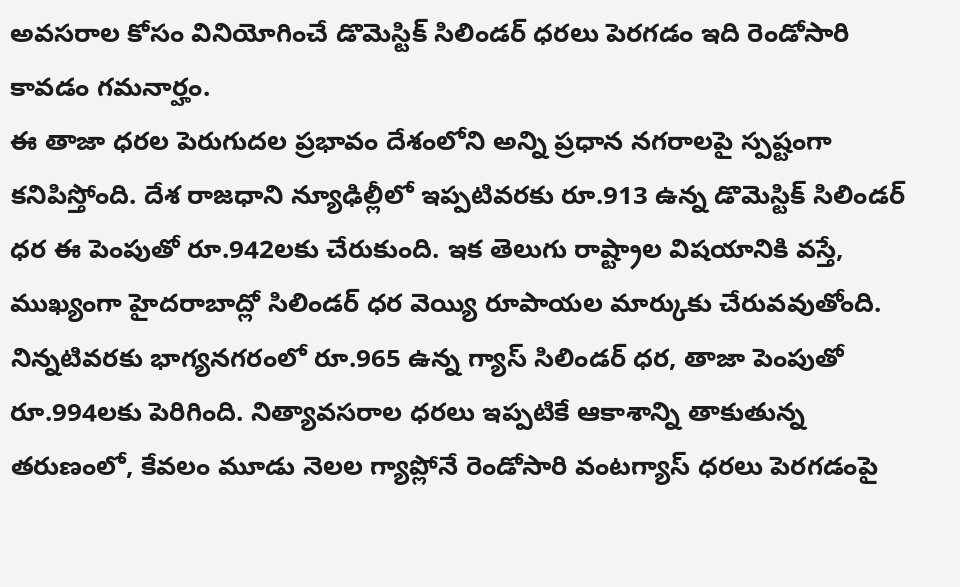అవసరాల కోసం వినియోగించే డొమెస్టిక్ సిలిండర్ ధరలు పెరగడం ఇది రెండోసారి కావడం గమనార్హం.
ఈ తాజా ధరల పెరుగుదల ప్రభావం దేశంలోని అన్ని ప్రధాన నగరాలపై స్పష్టంగా కనిపిస్తోంది. దేశ రాజధాని న్యూఢిల్లీలో ఇప్పటివరకు రూ.913 ఉన్న డొమెస్టిక్ సిలిండర్ ధర ఈ పెంపుతో రూ.942లకు చేరుకుంది. ఇక తెలుగు రాష్ట్రాల విషయానికి వస్తే, ముఖ్యంగా హైదరాబాద్లో సిలిండర్ ధర వెయ్యి రూపాయల మార్కుకు చేరువవుతోంది. నిన్నటివరకు భాగ్యనగరంలో రూ.965 ఉన్న గ్యాస్ సిలిండర్ ధర, తాజా పెంపుతో రూ.994లకు పెరిగింది. నిత్యావసరాల ధరలు ఇప్పటికే ఆకాశాన్ని తాకుతున్న తరుణంలో, కేవలం మూడు నెలల గ్యాప్లోనే రెండోసారి వంటగ్యాస్ ధరలు పెరగడంపై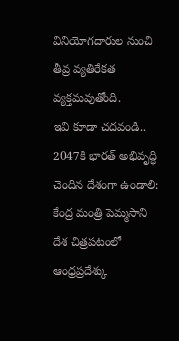వినియోగదారుల నుంచి తీవ్ర వ్యతిరేకత వ్యక్తమవుతోంది.
ఇవి కూడా చదవండి..
2047కి భారత్ అభివృద్ధి చెందిన దేశంగా ఉండాలి: కేంద్ర మంత్రి పెమ్మసాని
దేశ చిత్రపటంలో ఆంధ్రప్రదేశ్కు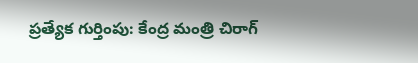ప్రత్యేక గుర్తింపు: కేంద్ర మంత్రి చిరాగ్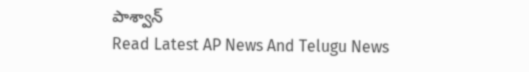పాశ్వాన్
Read Latest AP News And Telugu News